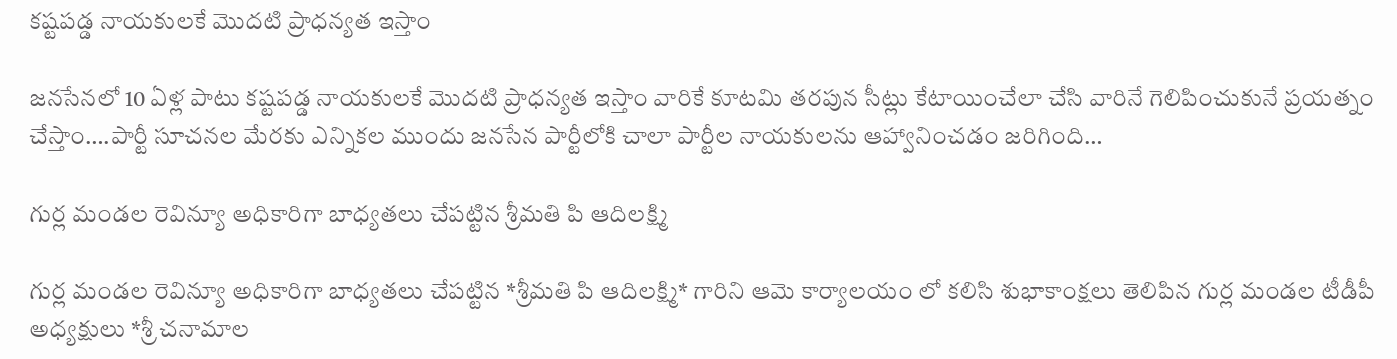కష్టపడ్డ నాయకులకే మొదటి ప్రాధన్యత ఇస్తాం

జనసేనలో 10 ఏళ్ల పాటు కష్టపడ్డ నాయకులకే మొదటి ప్రాధన్యత ఇస్తాం వారికే కూటమి తరపున సీట్లు కేటాయించేలా చేసి వారినే గెలిపించుకునే ప్రయత్నం చేస్తాం….పార్టీ సూచనల మేరకు ఎన్నికల ముందు జనసేన పార్టీలోకి చాలా పార్టీల నాయకులను ఆహ్వానించడం జరిగింది…

గుర్ల మండల రెవిన్యూ అధికారిగా బాధ్యతలు చేపట్టిన శ్రీమతి పి ఆదిలక్ష్మి

గుర్ల మండల రెవిన్యూ అధికారిగా బాధ్యతలు చేపట్టిన *శ్రీమతి పి ఆదిలక్ష్మి* గారిని ఆమె కార్యాలయం లో కలిసి శుభాకాంక్షలు తెలిపిన గుర్ల మండల టీడీపీ అధ్యక్షులు *శ్రీ చనామాల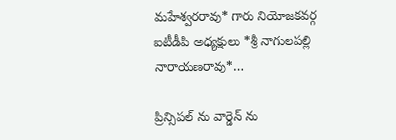మహేశ్వరరావు* గారు నియోజకవర్గ ఐటీడీపి అధ్యక్షులు *శ్రీ నాగులపల్లి నారాయణరావు*…

ప్రిన్సిపల్ ను వార్డెన్ ను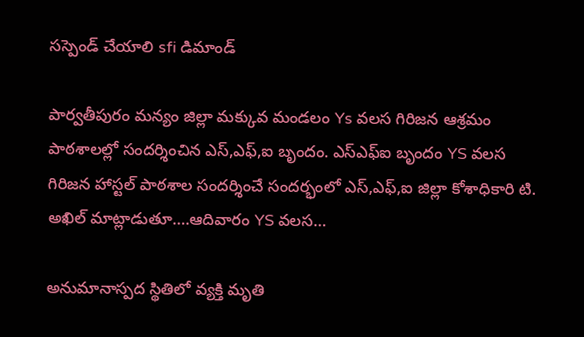సస్పెండ్ చేయాలి sfi డిమాండ్

పార్వతీపురం మన్యం జిల్లా మక్కువ మండలం Ys వలస గిరిజన ఆశ్రమం పాఠశాలల్లో సందర్శించిన ఎస్,ఎఫ్,ఐ బృందం. ఎస్ఎఫ్ఐ బృందం YS వలస గిరిజన హాస్టల్ పాఠశాల సందర్శించే సందర్భంలో ఎస్,ఎఫ్,ఐ జిల్లా కోశాధికారి టి. అఖిల్ మాట్లాడుతూ….ఆదివారం YS వలస…

అనుమానాస్పద స్థితిలో వ్యక్తి మృతి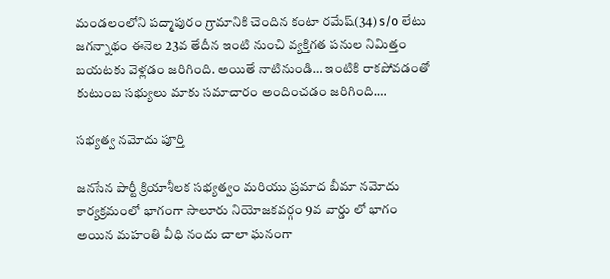మండలంలోని పద్మాపురం గ్రామానికి చెందిన కంటా రమేష్(34) s/o లేటు జగన్నాథం ఈనెల 23వ తేదీన ఇంటి నుంచి వ్యక్తిగత పనుల నిమిత్తం బయటకు వెళ్లడం జరిగింది. అయితే నాటినుండి… ఇంటికి రాకపోవడంతో కుటుంబ సభ్యులు మాకు సమాచారం అందించడం జరిగింది.…

సభ్యత్వ నమోదు పూర్తి

జనసేన పార్టీ క్రియాశీలక సభ్యత్వం మరియు ప్రమాద బీమా నమోదు కార్యక్రమంలో భాగంగా సాలూరు నియోజకవర్గం 9వ వార్డు లో భాగం అయిన మహంతి వీధి నందు చాలా ఘనంగా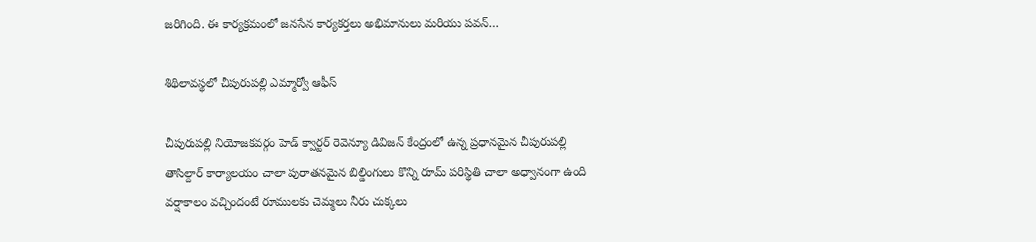జరిగింది. ఈ కార్యక్రమంలో జనసేన కార్యకర్తలు అభిమానులు మరియు పవన్…

శిథిలావస్థలో చీపురుపల్లి ఎమ్మార్వో ఆఫీస్

చీపురుపల్లి నియోజకవర్గం హెడ్ క్వార్టర్ రెవెన్యూ డివిజన్ కేంద్రంలో ఉన్న ప్రధానమైన చీపురుపల్లి తాసిల్దార్ కార్యాలయం చాలా పురాతనమైన బిల్డింగులు కొన్ని రూమ్ పరిస్థితి చాలా అధ్వానంగా ఉంది వర్షాకాలం వచ్చిందంటే రూములకు చెమ్మలు నీరు చుక్కలు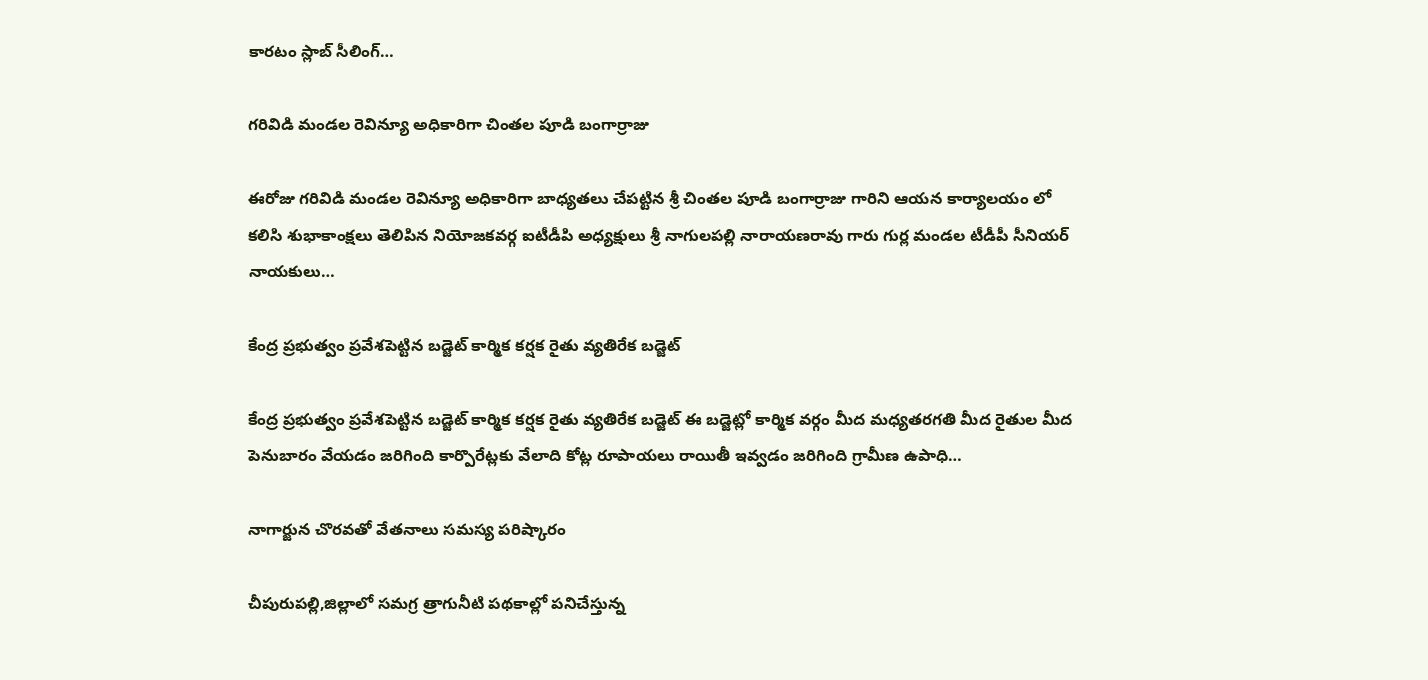కారటం స్లాబ్ సీలింగ్…

గరివిడి మండల రెవిన్యూ అధికారిగా చింతల పూడి బంగార్రాజు

ఈరోజు గరివిడి మండల రెవిన్యూ అధికారిగా బాధ్యతలు చేపట్టిన శ్రీ చింతల పూడి బంగార్రాజు గారిని ఆయన కార్యాలయం లో కలిసి శుభాకాంక్షలు తెలిపిన నియోజకవర్గ ఐటీడీపి అధ్యక్షులు శ్రీ నాగులపల్లి నారాయణరావు గారు గుర్ల మండల టీడీపీ సీనియర్ నాయకులు…

కేంద్ర ప్రభుత్వం ప్రవేశపెట్టిన బడ్జెట్ కార్మిక కర్షక రైతు వ్యతిరేక బడ్జెట్

కేంద్ర ప్రభుత్వం ప్రవేశపెట్టిన బడ్జెట్ కార్మిక కర్షక రైతు వ్యతిరేక బడ్జెట్ ఈ బడ్జెట్లో కార్మిక వర్గం మీద మధ్యతరగతి మీద రైతుల మీద పెనుబారం వేయడం జరిగింది కార్పొరేట్లకు వేలాది కోట్ల రూపాయలు రాయితీ ఇవ్వడం జరిగింది గ్రామీణ ఉపాధి…

నాగార్జున చొరవతో వేతనాలు సమస్య పరిష్కారం

చీపురుపల్లి,జిల్లాలో సమగ్ర త్రాగునీటి పథకాల్లో పనిచేస్తున్న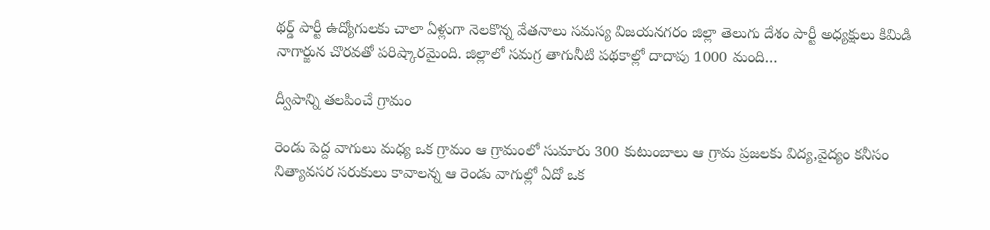థర్డ్ పార్టీ ఉద్యోగులకు చాలా ఏళ్లుగా నెలకొన్న వేతనాలు సమస్య విజయనగరం జిల్లా తెలుగు దేశం పార్టీ అధ్యక్షులు కిమిడి నాగార్జున చొరవతో పరిష్కారమైంది. జిల్లాలో సమగ్ర తాగునీటి పథకాల్లో దాదాపు 1000 మంది…

ద్వీపాన్ని తలపించే గ్రామం

రెండు పెద్ద వాగులు మధ్య ఒక గ్రామం ఆ గ్రామంలో సుమారు 300 కుటుంబాలు ఆ గ్రామ ప్రజలకు విద్య,వైద్యం కనీసం నిత్యావసర సరుకులు కావాలన్న ఆ రెండు వాగుల్లో ఏదో ఒక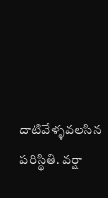దాటివేళ్ళవలసిన పరిస్థితి. వర్షా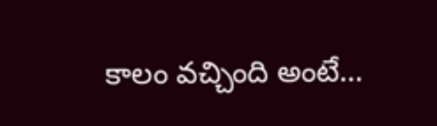కాలం వచ్చింది అంటే…